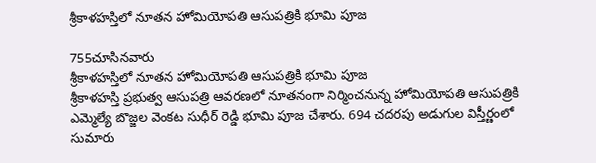శ్రీకాళహస్తిలో నూతన హోమియోపతి ఆసుపత్రికి భూమి పూజ

755చూసినవారు
శ్రీకాళహస్తిలో నూతన హోమియోపతి ఆసుపత్రికి భూమి పూజ
శ్రీకాళహస్తి ప్రభుత్వ ఆసుపత్రి ఆవరణలో నూతనంగా నిర్మించనున్న హోమియోపతి ఆసుపత్రికి ఎమ్మెల్యే బొజ్జల వెంకట సుధీర్ రెడ్డి భూమి పూజ చేశారు. 694 చదరపు అడుగుల విస్తీర్ణంలో సుమారు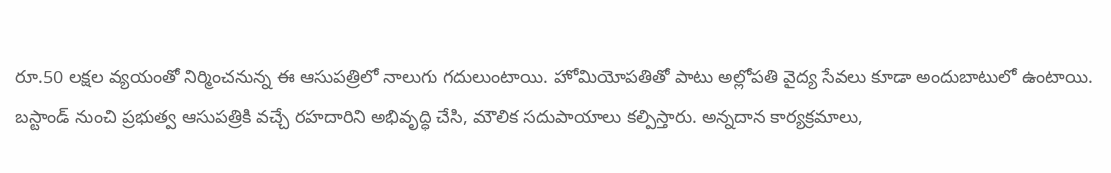రూ.50 లక్షల వ్యయంతో నిర్మించనున్న ఈ ఆసుపత్రిలో నాలుగు గదులుంటాయి. హోమియోపతితో పాటు అల్లోపతి వైద్య సేవలు కూడా అందుబాటులో ఉంటాయి. బస్టాండ్ నుంచి ప్రభుత్వ ఆసుపత్రికి వచ్చే రహదారిని అభివృద్ధి చేసి, మౌలిక సదుపాయాలు కల్పిస్తారు. అన్నదాన కార్యక్రమాలు,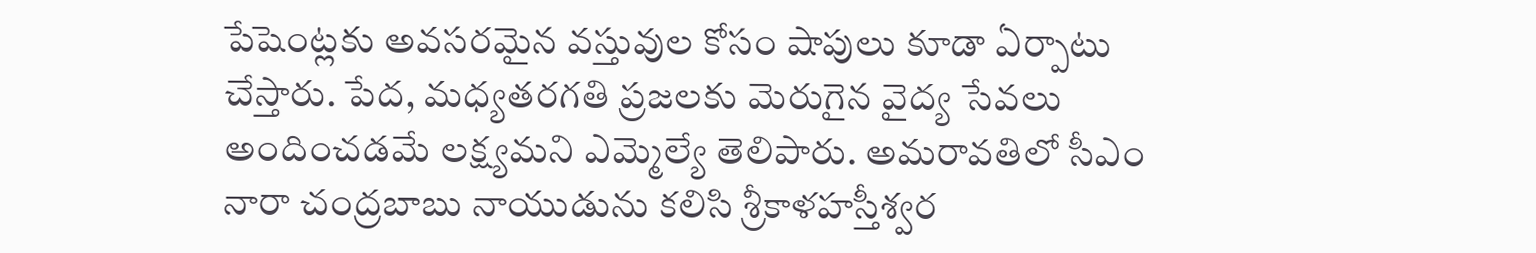పేషెంట్లకు అవసరమైన వస్తువుల కోసం షాపులు కూడా ఏర్పాటు చేస్తారు. పేద, మధ్యతరగతి ప్రజలకు మెరుగైన వైద్య సేవలు అందించడమే లక్ష్యమని ఎమ్మెల్యే తెలిపారు. అమరావతిలో సీఎం నారా చంద్రబాబు నాయుడును కలిసి శ్రీకాళహస్తీశ్వర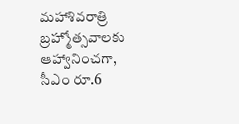మహాశివరాత్రి బ్రహ్మోత్సవాలకు ఆహ్వానించగా, సీఎం రూ.6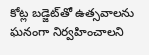కోట్ల బడ్జెట్‌తో ఉత్సవాలను ఘనంగా నిర్వహించాలని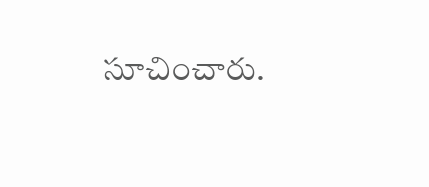సూచించారు.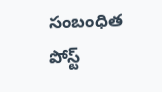సంబంధిత పోస్ట్